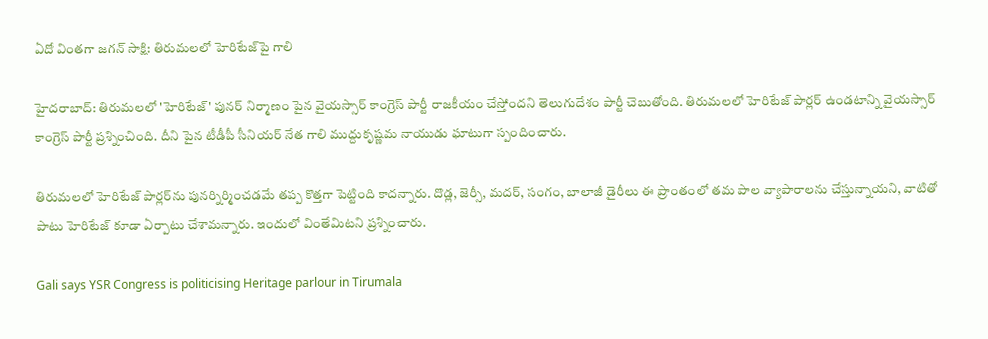ఏదో వింతగా జగన్ సాక్షి: తిరుమలలో హెరిటేజ్‌పై గాలి

హైదరాబాద్: తిరుమలలో 'హెరిటేజ్' పునర్ నిర్మాణం పైన వైయస్సార్ కాంగ్రెస్ పార్టీ రాజకీయం చేస్తోందని తెలుగుదేశం పార్టీ చెబుతోంది. తిరుమలలో హెరిటేజ్ పార్లర్ ఉండటాన్ని వైయస్సార్ కాంగ్రెస్ పార్టీ ప్రశ్నించింది. దీని పైన టీడీపీ సీనియర్ నేత గాలి ముద్దుకృష్ణమ నాయుడు ఘాటుగా స్పందించారు.

తిరుమలలో హెరిటేజ్ పార్లర్‌ను పునర్నిర్మించడమే తప్ప కొత్తగా పెట్టింది కాదన్నారు. దొడ్ల, జెర్సీ, మదర్, సంగం, బాలాజీ డైరీలు ఈ ప్రాంతంలో తమ పాల వ్యాపారాలను చేస్తున్నాయని, వాటితో పాటు హెరిటేజ్ కూడా ఏర్పాటు చేశామన్నారు. ఇందులో వింతేమిటని ప్రశ్నించారు.

Gali says YSR Congress is politicising Heritage parlour in Tirumala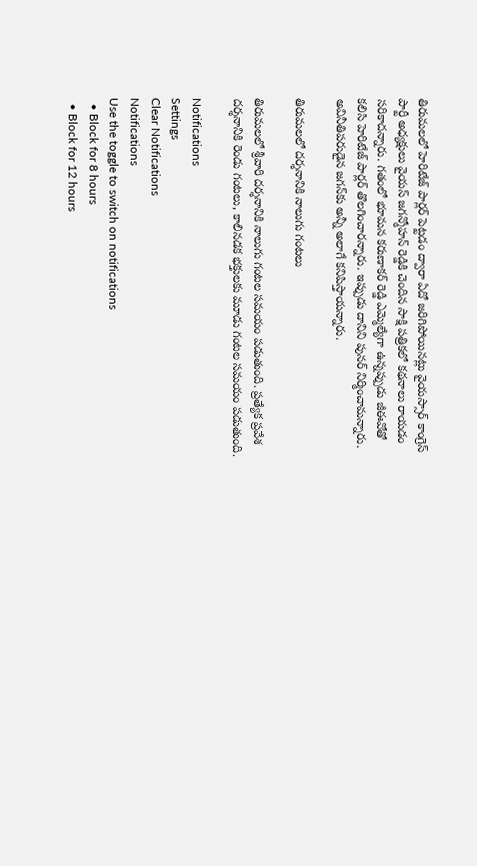తిరుమలలో హెరిటేజ్ పార్లర్ పెట్టడం ద్వారా ఏదో జరిగిపోయినట్లు వైయస్సార్ కాంగ్రెస్ పార్టీ అధ్యక్షులు వైయస్ జగన్మోహన్ రెడ్డికి చెందిన సాక్షి పత్రికలో కథనాలు రాయడం సరికాదన్నారు. గతంలో భూమన కరుణాకర్ రెడ్డి ఎమ్మెల్యేగా ఉన్నప్పుడు జీఈవోతో కలిసి హెరిటేజ్ పార్లర్ తొలగించారన్నారు. ఇప్పుడు దానిని పునర్ నిర్మించామన్నారు. అవినీతిపరుడైన జగన్‌కు అన్నీ అలాగే కనిపిస్తాయన్నారు.

తిరుమలలో దర్శనానికి నాలుగు గంటలు

తిరుమలలో శ్రీవారి దర్శనానికి నాలుగు గంటల సమయం పడుతుంది. ప్రత్యేక ప్రవేశ దర్శనానికి రెండు గంటలు, కాలినడక భక్తులకు మూడు గంటల సమయం పడుతుంది.

Notifications
Settings
Clear Notifications
Notifications
Use the toggle to switch on notifications
  • Block for 8 hours
  • Block for 12 hours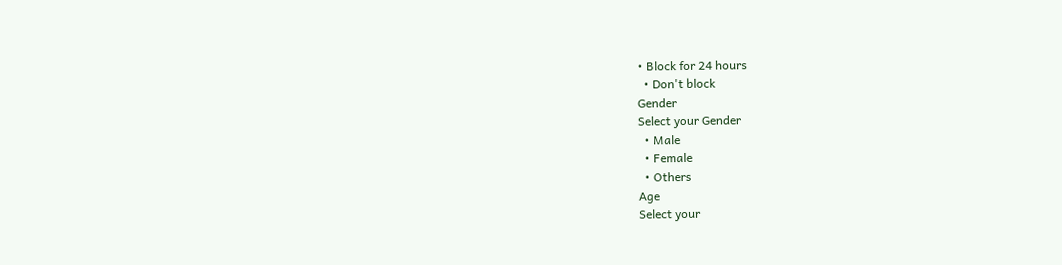• Block for 24 hours
  • Don't block
Gender
Select your Gender
  • Male
  • Female
  • Others
Age
Select your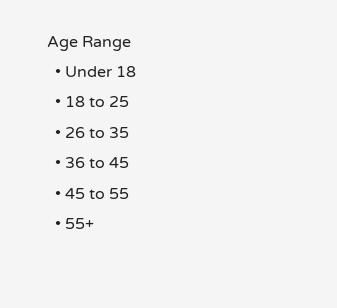Age Range
  • Under 18
  • 18 to 25
  • 26 to 35
  • 36 to 45
  • 45 to 55
  • 55+